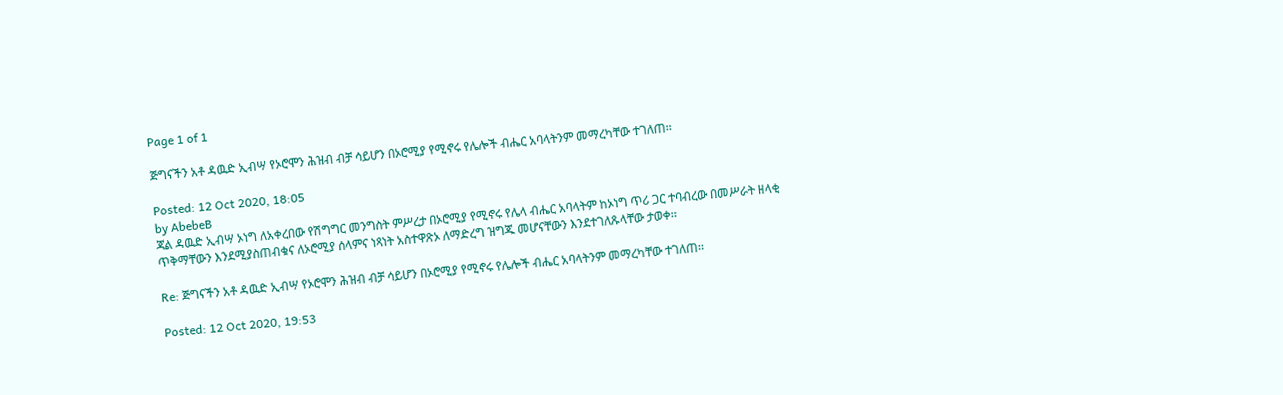Page 1 of 1

ጅግናችን አቶ ዳዉድ ኢብሣ የኦሮሞን ሕዝብ ብቻ ሳይሆን በኦሮሚያ የሚኖሩ የሌሎች ብሔር አባላትንም መማረካቸው ተገለጠ፡፡

Posted: 12 Oct 2020, 18:05
by AbebeB
ጃል ዳዉድ ኢብሣ ኦነግ ለአቀረበው የሽግግር መንግስት ምሥረታ በኦሮሚያ የሚኖሩ የሌላ ብሔር አባላትም ከኦነግ ጥሪ ጋር ተባብረው በመሥራት ዘላቂ ጥቅማቸውን እንደሚያስጠብቁና ለኦሮሚያ ሰላምና ነጻነት አስተዋጽኦ ለማድረግ ዝግጁ መሆናቸውን እንደተገለጹላቸው ታወቀ፡፡

Re: ጅግናችን አቶ ዳዉድ ኢብሣ የኦሮሞን ሕዝብ ብቻ ሳይሆን በኦሮሚያ የሚኖሩ የሌሎች ብሔር አባላትንም መማረካቸው ተገለጠ፡፡

Posted: 12 Oct 2020, 19:53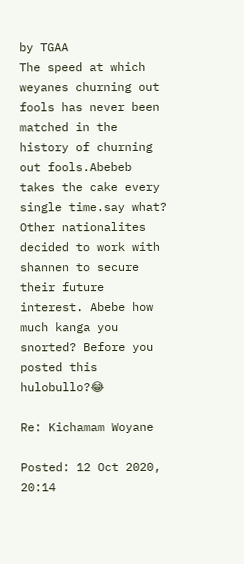by TGAA
The speed at which weyanes churning out fools has never been matched in the history of churning out fools.Abebeb takes the cake every single time.say what? Other nationalites decided to work with shannen to secure their future interest. Abebe how much kanga you snorted? Before you posted this hulobullo?😂

Re: Kichamam Woyane

Posted: 12 Oct 2020, 20:14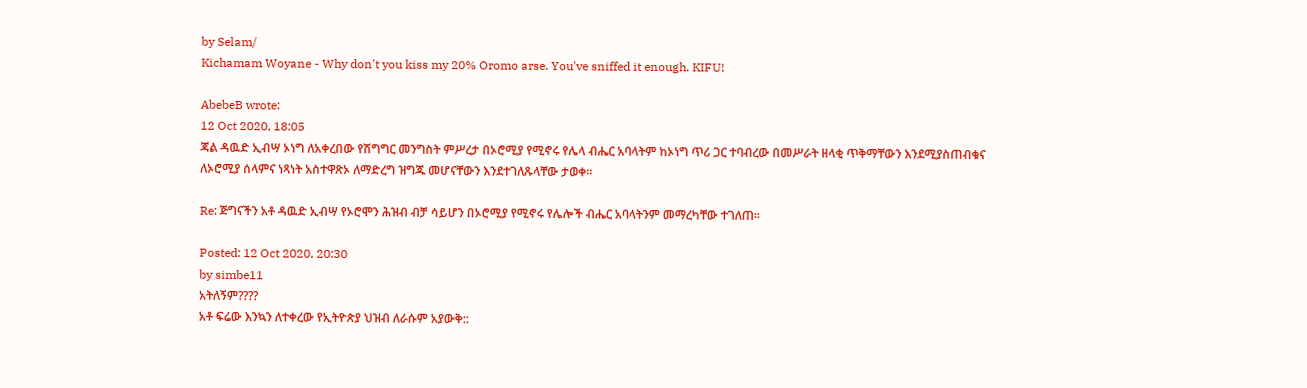by Selam/
Kichamam Woyane - Why don't you kiss my 20% Oromo arse. You've sniffed it enough. KIFU!

AbebeB wrote:
12 Oct 2020, 18:05
ጃል ዳዉድ ኢብሣ ኦነግ ለአቀረበው የሽግግር መንግስት ምሥረታ በኦሮሚያ የሚኖሩ የሌላ ብሔር አባላትም ከኦነግ ጥሪ ጋር ተባብረው በመሥራት ዘላቂ ጥቅማቸውን እንደሚያስጠብቁና ለኦሮሚያ ሰላምና ነጻነት አስተዋጽኦ ለማድረግ ዝግጁ መሆናቸውን እንደተገለጹላቸው ታወቀ፡፡

Re: ጅግናችን አቶ ዳዉድ ኢብሣ የኦሮሞን ሕዝብ ብቻ ሳይሆን በኦሮሚያ የሚኖሩ የሌሎች ብሔር አባላትንም መማረካቸው ተገለጠ፡፡

Posted: 12 Oct 2020, 20:30
by simbe11
አትለኝም????
አቶ ፍሬው እንኳን ለተቀረው የኢትዮጵያ ህዝብ ለራሱም አያውቅ::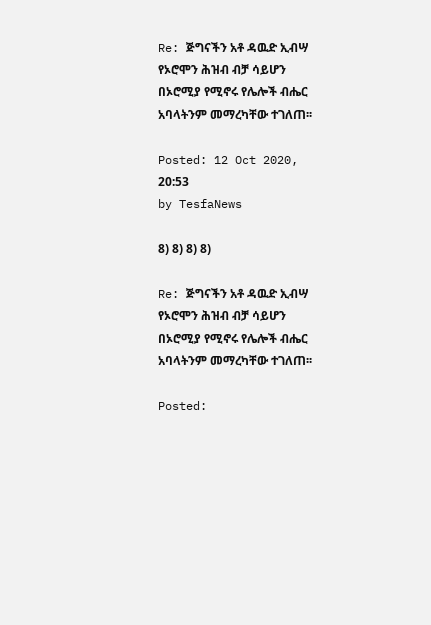Re: ጅግናችን አቶ ዳዉድ ኢብሣ የኦሮሞን ሕዝብ ብቻ ሳይሆን በኦሮሚያ የሚኖሩ የሌሎች ብሔር አባላትንም መማረካቸው ተገለጠ፡፡

Posted: 12 Oct 2020, 20:53
by TesfaNews

8) 8) 8) 8)

Re: ጅግናችን አቶ ዳዉድ ኢብሣ የኦሮሞን ሕዝብ ብቻ ሳይሆን በኦሮሚያ የሚኖሩ የሌሎች ብሔር አባላትንም መማረካቸው ተገለጠ፡፡

Posted: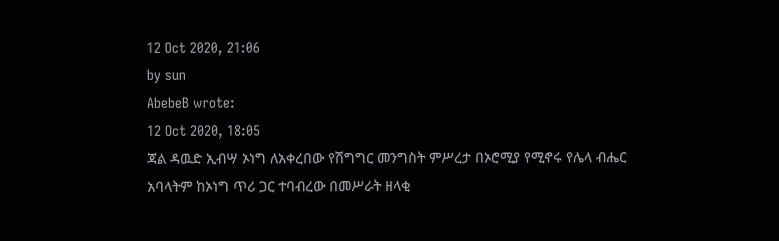12 Oct 2020, 21:06
by sun
AbebeB wrote:
12 Oct 2020, 18:05
ጃል ዳዉድ ኢብሣ ኦነግ ለአቀረበው የሽግግር መንግስት ምሥረታ በኦሮሚያ የሚኖሩ የሌላ ብሔር አባላትም ከኦነግ ጥሪ ጋር ተባብረው በመሥራት ዘላቂ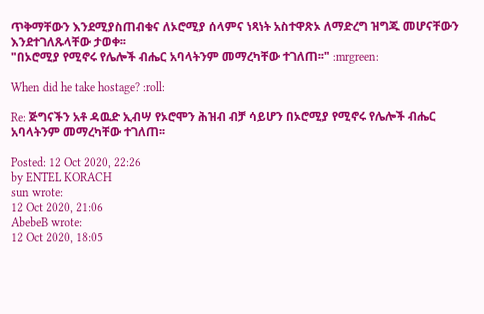ጥቅማቸውን እንደሚያስጠብቁና ለኦሮሚያ ሰላምና ነጻነት አስተዋጽኦ ለማድረግ ዝግጁ መሆናቸውን እንደተገለጹላቸው ታወቀ፡፡
"በኦሮሚያ የሚኖሩ የሌሎች ብሔር አባላትንም መማረካቸው ተገለጠ፡፡" :mrgreen:

When did he take hostage? :roll:

Re: ጅግናችን አቶ ዳዉድ ኢብሣ የኦሮሞን ሕዝብ ብቻ ሳይሆን በኦሮሚያ የሚኖሩ የሌሎች ብሔር አባላትንም መማረካቸው ተገለጠ፡፡

Posted: 12 Oct 2020, 22:26
by ENTEL KORACH
sun wrote:
12 Oct 2020, 21:06
AbebeB wrote:
12 Oct 2020, 18:05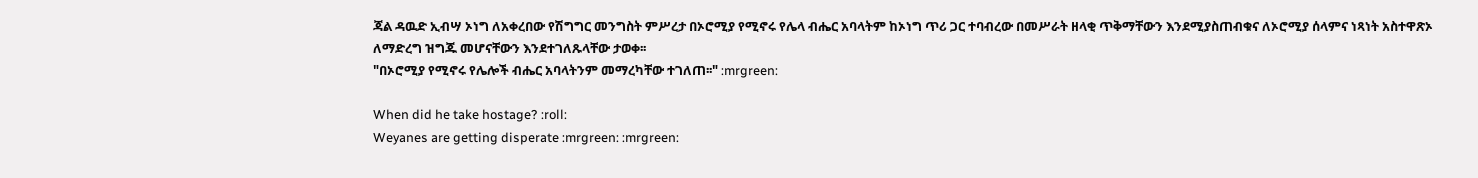ጃል ዳዉድ ኢብሣ ኦነግ ለአቀረበው የሽግግር መንግስት ምሥረታ በኦሮሚያ የሚኖሩ የሌላ ብሔር አባላትም ከኦነግ ጥሪ ጋር ተባብረው በመሥራት ዘላቂ ጥቅማቸውን እንደሚያስጠብቁና ለኦሮሚያ ሰላምና ነጻነት አስተዋጽኦ ለማድረግ ዝግጁ መሆናቸውን እንደተገለጹላቸው ታወቀ፡፡
"በኦሮሚያ የሚኖሩ የሌሎች ብሔር አባላትንም መማረካቸው ተገለጠ፡፡" :mrgreen:

When did he take hostage? :roll:
Weyanes are getting disperate :mrgreen: :mrgreen: